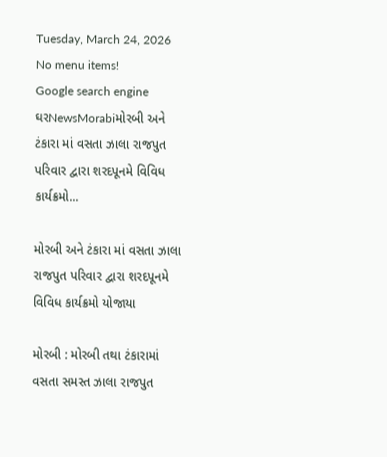Tuesday, March 24, 2026
No menu items!
Google search engine
ઘરNewsMorabiમોરબી અને ટંકારા માં વસતા ઝાલા રાજપુત પરિવાર દ્વારા શરદપૂનમે વિવિધ કાર્યક્રમો...

મોરબી અને ટંકારા માં વસતા ઝાલા રાજપુત પરિવાર દ્વારા શરદપૂનમે વિવિધ કાર્યક્રમો યોજાયા

મોરબી : મોરબી તથા ટંકારામાં વસતા સમસ્ત ઝાલા રાજપુત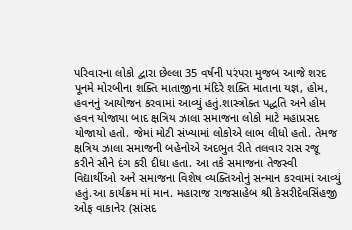પરિવારના લોકો દ્વારા છેલ્લા 35 વર્ષની પરંપરા મુજબ આજે શરદ પૂનમે મોરબીના શક્તિ માતાજીના મંદિરે શક્તિ માતાના યજ્ઞ, હોમ, હવનનું આયોજન કરવામાં આવ્યું હતું.શાસ્ત્રોક્ત પદ્ધતિ અને હોમ હવન યોજાયા બાદ ક્ષત્રિય ઝાલા સમાજના લોકો માટે મહાપ્રસદ યોજાયો હતો. જેમાં મોટી સંખ્યામાં લોકોએ લાભ લીધો હતો. તેમજ ક્ષત્રિય ઝાલા સમાજની બહેનોએ અદભુત રીતે તલવાર રાસ રજૂ કરીને સૌને દંગ કરી દીધા હતા. આ તકે સમાજના તેજસ્વી વિદ્યાર્થીઓ અને સમાજના વિશેષ વ્યક્તિઓનું સન્માન કરવામાં આવ્યું હતું.આ કાર્યક્રમ માં માન. મહારાજ રાજસાહેબ શ્રી કેસરીદેવસિંહજી ઓફ વાકાનેર (સાંસદ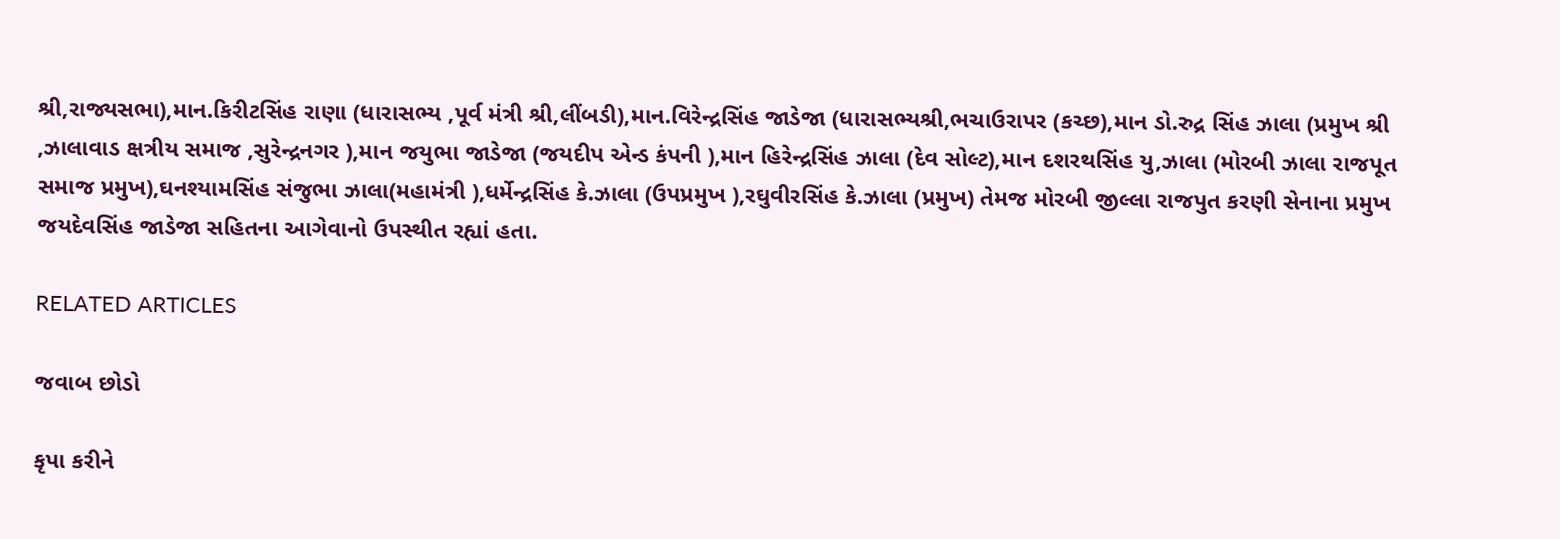શ્રી,રાજ્યસભા),માન.કિરીટસિંહ રાણા (ધારાસભ્ય ,પૂર્વ મંત્રી શ્રી,લીંબડી),માન.વિરેન્દ્રસિંહ જાડેજા (ધારાસભ્યશ્રી,ભચાઉરાપર (કચ્છ),માન ડો.રુદ્ર સિંહ ઝાલા (પ્રમુખ શ્રી ,ઝાલાવાડ ક્ષત્રીય સમાજ ,સુરેન્દ્રનગર ),માન જયુભા જાડેજા (જયદીપ એન્ડ કંપની ),માન હિરેન્દ્રસિંહ ઝાલા (દેવ સોલ્ટ),માન દશરથસિંહ યુ,ઝાલા (મોરબી ઝાલા રાજપૂત સમાજ પ્રમુખ),ઘનશ્યામસિંહ સંજુભા ઝાલા(મહામંત્રી ),ધર્મેન્દ્રસિંહ કે.ઝાલા (ઉપપ્રમુખ ),રઘુવીરસિંહ કે.ઝાલા (પ્રમુખ) તેમજ મોરબી જીલ્લા રાજપુત કરણી સેનાના પ્રમુખ જયદેવસિંહ જાડેજા સહિતના આગેવાનો ઉપસ્થીત રહ્યાં હતા.

RELATED ARTICLES

જવાબ છોડો

કૃપા કરીને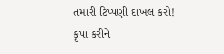તમારી ટિપ્પણી દાખલ કરો!
કૃપા કરીને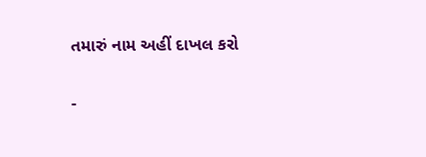તમારું નામ અહીં દાખલ કરો

-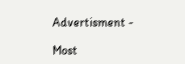Advertisment -

Most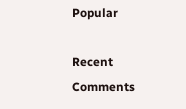Popular

Recent Comments